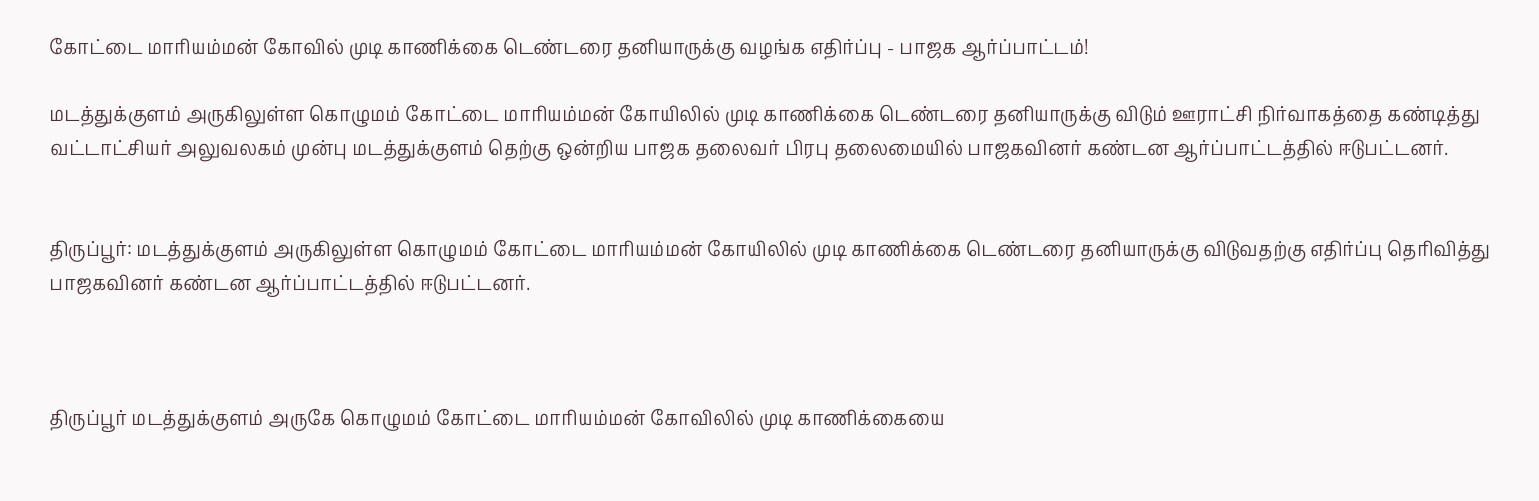கோட்டை மாரியம்மன் கோவில் முடி காணிக்கை டெண்டரை தனியாருக்கு வழங்க எதிர்ப்பு - பாஜக ஆர்ப்பாட்டம்!

மடத்துக்குளம் அருகிலுள்ள கொழுமம் கோட்டை மாரியம்மன் கோயிலில் முடி காணிக்கை டெண்டரை தனியாருக்கு விடும் ஊராட்சி நிர்வாகத்தை கண்டித்து வட்டாட்சியர் அலுவலகம் முன்பு மடத்துக்குளம் தெற்கு ஒன்றிய பாஜக தலைவர் பிரபு தலைமையில் பாஜகவினர் கண்டன ஆர்ப்பாட்டத்தில் ஈடுபட்டனர்.


திருப்பூர்: மடத்துக்குளம் அருகிலுள்ள கொழுமம் கோட்டை மாரியம்மன் கோயிலில் முடி காணிக்கை டெண்டரை தனியாருக்கு விடுவதற்கு எதிர்ப்பு தெரிவித்து பாஜகவினர் கண்டன ஆர்ப்பாட்டத்தில் ஈடுபட்டனர்.



திருப்பூர் மடத்துக்குளம் அருகே கொழுமம் கோட்டை மாரியம்மன் கோவிலில் முடி காணிக்கையை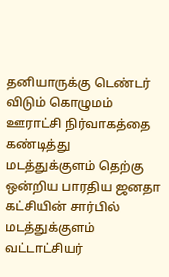தனியாருக்கு டெண்டர் விடும் கொழுமம் ஊராட்சி நிர்வாகத்தை கண்டித்து மடத்துக்குளம் தெற்கு ஒன்றிய பாரதிய ஜனதா கட்சியின் சார்பில் மடத்துக்குளம் வட்டாட்சியர்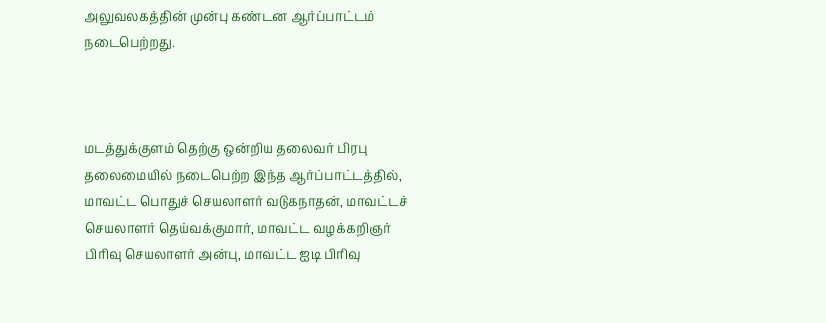அலுவலகத்தின் முன்பு கண்டன ஆர்ப்பாட்டம் நடைபெற்றது.



மடத்துக்குளம் தெற்கு ஒன்றிய தலைவர் பிரபு தலைமையில் நடைபெற்ற இந்த ஆர்ப்பாட்டத்தில், மாவட்ட பொதுச் செயலாளர் வடுகநாதன், மாவட்டச் செயலாளர் தெய்வக்குமார், மாவட்ட வழக்கறிஞர் பிரிவு செயலாளர் அன்பு, மாவட்ட ஐடி பிரிவு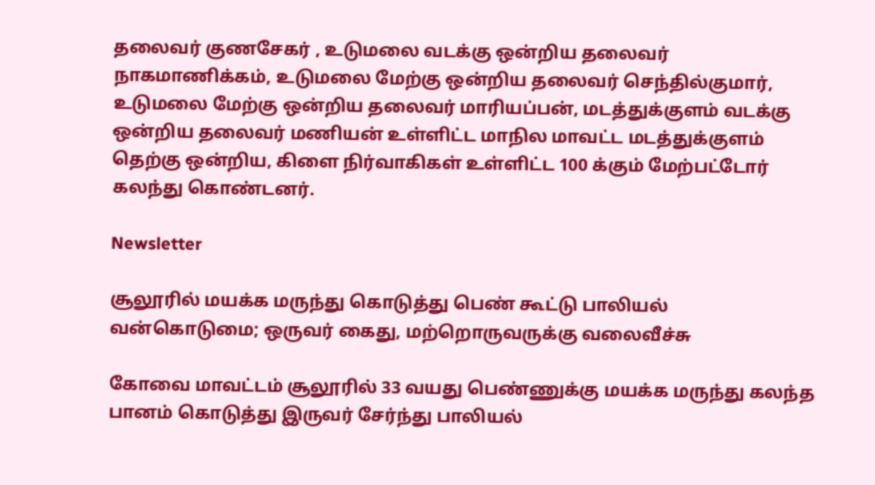தலைவர் குணசேகர் , உடுமலை வடக்கு ஒன்றிய தலைவர் நாகமாணிக்கம், உடுமலை மேற்கு ஒன்றிய தலைவர் செந்தில்குமார், உடுமலை மேற்கு ஒன்றிய தலைவர் மாரியப்பன், மடத்துக்குளம் வடக்கு ஒன்றிய தலைவர் மணியன் உள்ளிட்ட மாநில மாவட்ட மடத்துக்குளம் தெற்கு ஒன்றிய, கிளை நிர்வாகிகள் உள்ளிட்ட 100 க்கும் மேற்பட்டோர் கலந்து கொண்டனர்.

Newsletter

சூலூரில் மயக்க மருந்து கொடுத்து பெண் கூட்டு பாலியல் வன்கொடுமை; ஒருவர் கைது, மற்றொருவருக்கு வலைவீச்சு

கோவை மாவட்டம் சூலூரில் 33 வயது பெண்ணுக்கு மயக்க மருந்து கலந்த பானம் கொடுத்து இருவர் சேர்ந்து பாலியல்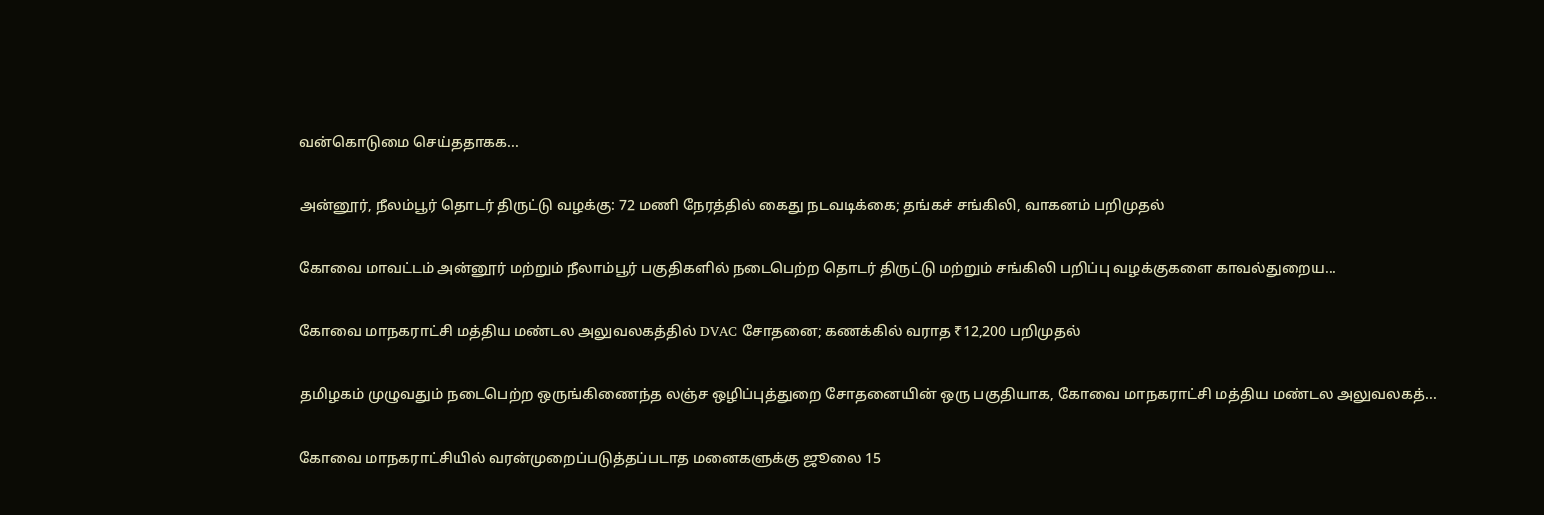வன்கொடுமை செய்ததாகக...

அன்னூர், நீலம்பூர் தொடர் திருட்டு வழக்கு: 72 மணி நேரத்தில் கைது நடவடிக்கை; தங்கச் சங்கிலி, வாகனம் பறிமுதல்

கோவை மாவட்டம் அன்னூர் மற்றும் நீலாம்பூர் பகுதிகளில் நடைபெற்ற தொடர் திருட்டு மற்றும் சங்கிலி பறிப்பு வழக்குகளை காவல்துறைய...

கோவை மாநகராட்சி மத்திய மண்டல அலுவலகத்தில் DVAC சோதனை; கணக்கில் வராத ₹12,200 பறிமுதல்

தமிழகம் முழுவதும் நடைபெற்ற ஒருங்கிணைந்த லஞ்ச ஒழிப்புத்துறை சோதனையின் ஒரு பகுதியாக, கோவை மாநகராட்சி மத்திய மண்டல அலுவலகத்...

கோவை மாநகராட்சியில் வரன்முறைப்படுத்தப்படாத மனைகளுக்கு ஜூலை 15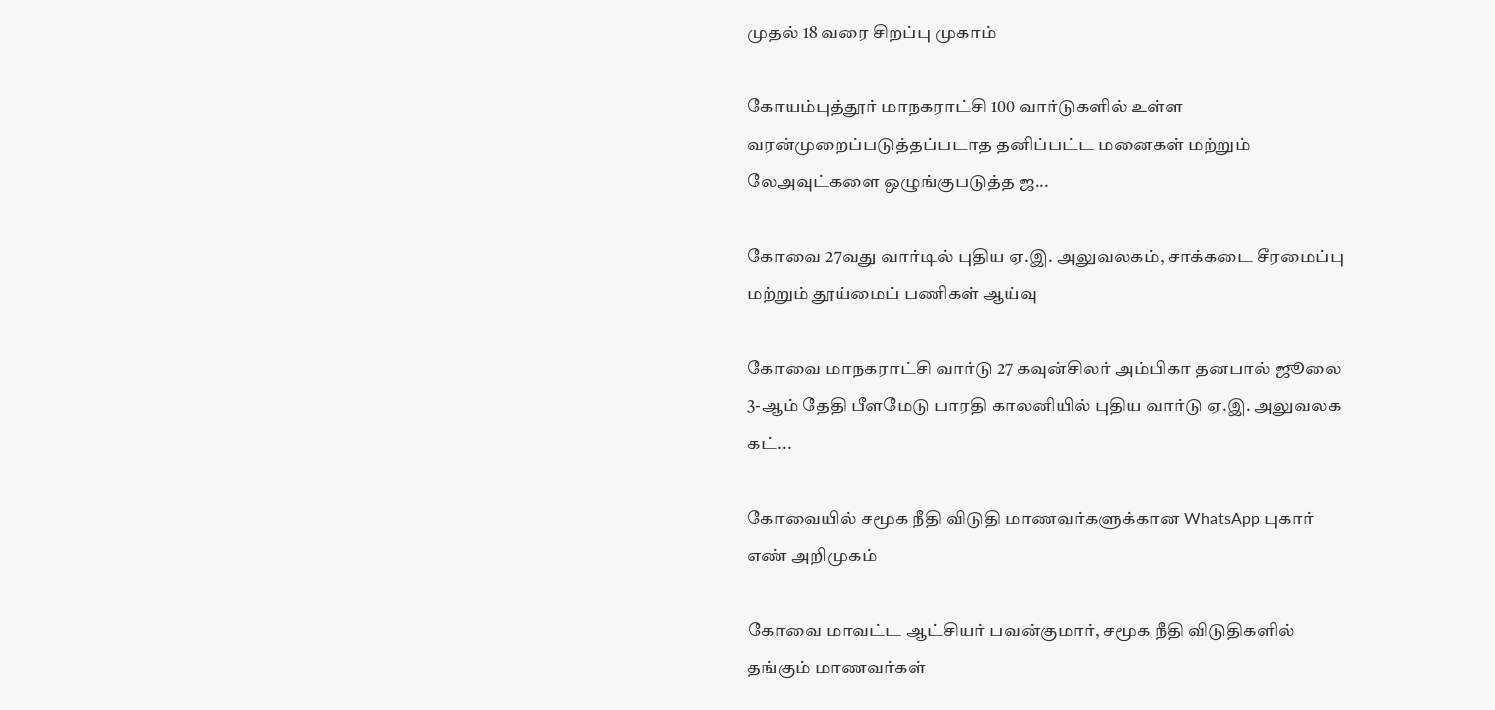முதல் 18 வரை சிறப்பு முகாம்

கோயம்புத்தூர் மாநகராட்சி 100 வார்டுகளில் உள்ள வரன்முறைப்படுத்தப்படாத தனிப்பட்ட மனைகள் மற்றும் லேஅவுட்களை ஒழுங்குபடுத்த ஜ...

கோவை 27வது வார்டில் புதிய ஏ.இ. அலுவலகம், சாக்கடை சீரமைப்பு மற்றும் தூய்மைப் பணிகள் ஆய்வு

கோவை மாநகராட்சி வார்டு 27 கவுன்சிலர் அம்பிகா தனபால் ஜூலை 3-ஆம் தேதி பீளமேடு பாரதி காலனியில் புதிய வார்டு ஏ.இ. அலுவலக கட்...

கோவையில் சமூக நீதி விடுதி மாணவர்களுக்கான WhatsApp புகார் எண் அறிமுகம்

கோவை மாவட்ட ஆட்சியர் பவன்குமார், சமூக நீதி விடுதிகளில் தங்கும் மாணவர்கள்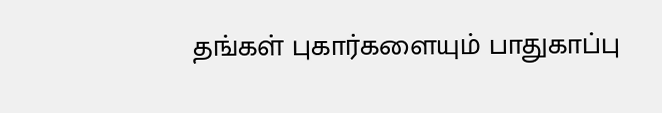தங்கள் புகார்களையும் பாதுகாப்பு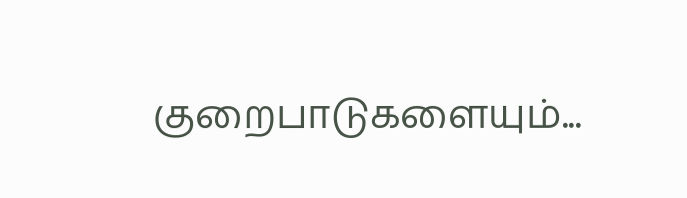குறைபாடுகளையும்...